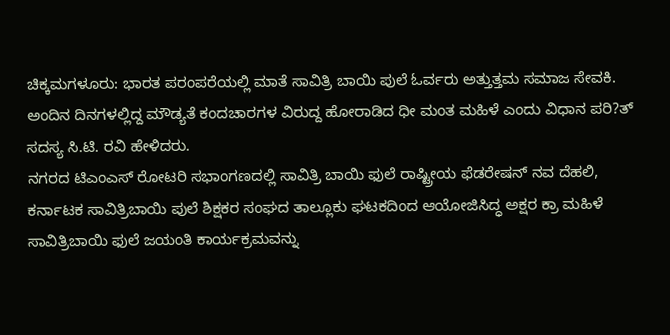ಚಿಕ್ಕಮಗಳೂರು: ಭಾರತ ಪರಂಪರೆಯಲ್ಲಿ ಮಾತೆ ಸಾವಿತ್ರಿ ಬಾಯಿ ಪುಲೆ ಓರ್ವರು ಅತ್ತುತ್ತಮ ಸಮಾಜ ಸೇವಕಿ. ಅಂದಿನ ದಿನಗಳಲ್ಲಿದ್ದ ಮೌಡ್ಯತೆ ಕಂದಚಾರಗಳ ವಿರುದ್ದ ಹೋರಾಡಿದ ಧೀ ಮಂತ ಮಹಿಳೆ ಎಂದು ವಿಧಾನ ಪರಿ?ತ್ ಸದಸ್ಯ ಸಿ.ಟಿ. ರವಿ ಹೇಳಿದರು.
ನಗರದ ಟಿಎಂಎಸ್ ರೋಟರಿ ಸಭಾಂಗಣದಲ್ಲಿ ಸಾವಿತ್ರಿ ಬಾಯಿ ಫುಲೆ ರಾಷ್ಟ್ರೀಯ ಫೆಡರೇಷನ್ ನವ ದೆಹಲಿ, ಕರ್ನಾಟಕ ಸಾವಿತ್ರಿಬಾಯಿ ಪುಲೆ ಶಿಕ್ಷಕರ ಸಂಘದ ತಾಲ್ಲೂಕು ಘಟಕದಿಂದ ಆಯೋಜಿಸಿದ್ಧ ಅಕ್ಷರ ಕ್ರಾ ಮಹಿಳೆ ಸಾವಿತ್ರಿಬಾಯಿ ಫುಲೆ ಜಯಂತಿ ಕಾರ್ಯಕ್ರಮವನ್ನು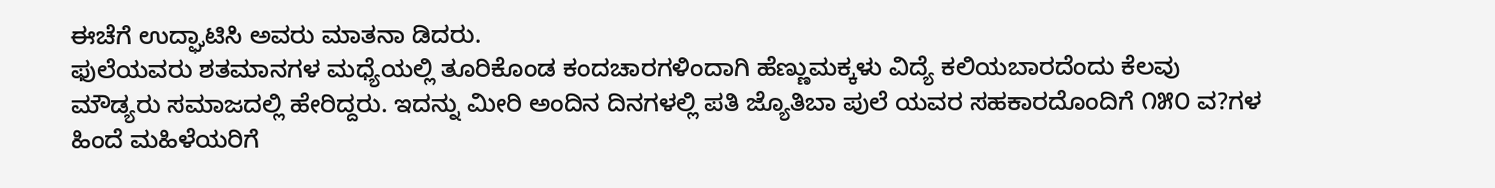ಈಚೆಗೆ ಉದ್ಘಾಟಿಸಿ ಅವರು ಮಾತನಾ ಡಿದರು.
ಫುಲೆಯವರು ಶತಮಾನಗಳ ಮಧ್ಯೆಯಲ್ಲಿ ತೂರಿಕೊಂಡ ಕಂದಚಾರಗಳಿಂದಾಗಿ ಹೆಣ್ಣುಮಕ್ಕಳು ವಿದ್ಯೆ ಕಲಿಯಬಾರದೆಂದು ಕೆಲವು ಮೌಡ್ಯರು ಸಮಾಜದಲ್ಲಿ ಹೇರಿದ್ದರು. ಇದನ್ನು ಮೀರಿ ಅಂದಿನ ದಿನಗಳಲ್ಲಿ ಪತಿ ಜ್ಯೊತಿಬಾ ಪುಲೆ ಯವರ ಸಹಕಾರದೊಂದಿಗೆ ೧೫೦ ವ?ಗಳ ಹಿಂದೆ ಮಹಿಳೆಯರಿಗೆ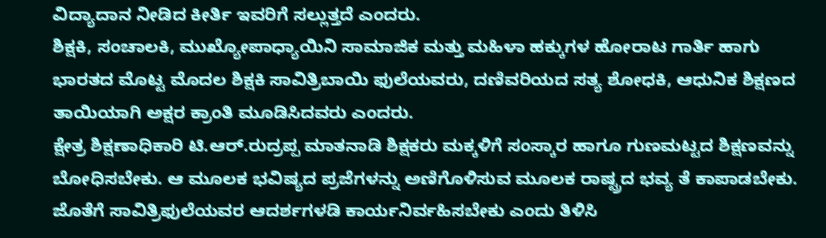ವಿದ್ಯಾದಾನ ನೀಡಿದ ಕೀರ್ತಿ ಇವರಿಗೆ ಸಲ್ಲುತ್ತದೆ ಎಂದರು.
ಶಿಕ್ಷಕಿ, ಸಂಚಾಲಕಿ, ಮುಖ್ಯೋಪಾಧ್ಯಾಯಿನಿ ಸಾಮಾಜಿಕ ಮತ್ತು ಮಹಿಳಾ ಹಕ್ಕುಗಳ ಹೋರಾಟ ಗಾರ್ತಿ ಹಾಗು ಭಾರತದ ಮೊಟ್ಟ ಮೊದಲ ಶಿಕ್ಷಕಿ ಸಾವಿತ್ರಿಬಾಯಿ ಫುಲೆಯವರು, ದಣಿವರಿಯದ ಸತ್ಯ ಶೋಧಕಿ, ಆಧುನಿಕ ಶಿಕ್ಷಣದ ತಾಯಿಯಾಗಿ ಅಕ್ಷರ ಕ್ರಾಂತಿ ಮೂಡಿಸಿದವರು ಎಂದರು.
ಕ್ಷೇತ್ರ ಶಿಕ್ಷಣಾಧಿಕಾರಿ ಟಿ.ಆರ್.ರುದ್ರಪ್ಪ ಮಾತನಾಡಿ ಶಿಕ್ಷಕರು ಮಕ್ಕಳಿಗೆ ಸಂಸ್ಕಾರ ಹಾಗೂ ಗುಣಮಟ್ಟದ ಶಿಕ್ಷಣವನ್ನು ಬೋಧಿಸಬೇಕು. ಆ ಮೂಲಕ ಭವಿಷ್ಯದ ಪ್ರಜೆಗಳನ್ನು ಅಣಿಗೊಳಿಸುವ ಮೂಲಕ ರಾಷ್ಟ್ರದ ಭವ್ಯ ತೆ ಕಾಪಾಡಬೇಕು. ಜೊತೆಗೆ ಸಾವಿತ್ರಿಫುಲೆಯವರ ಆದರ್ಶಗಳಡಿ ಕಾರ್ಯನಿರ್ವಹಿಸಬೇಕು ಎಂದು ತಿಳಿಸಿ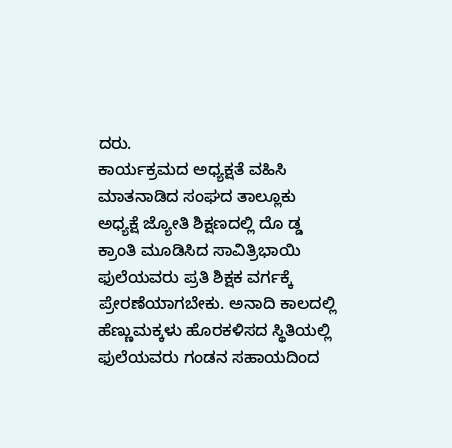ದರು.
ಕಾರ್ಯಕ್ರಮದ ಅಧ್ಯಕ್ಷತೆ ವಹಿಸಿ ಮಾತನಾಡಿದ ಸಂಘದ ತಾಲ್ಲೂಕು ಅಧ್ಯಕ್ಷೆ ಜ್ಯೋತಿ ಶಿಕ್ಷಣದಲ್ಲಿ ದೊ ಡ್ಡ ಕ್ರಾಂತಿ ಮೂಡಿಸಿದ ಸಾವಿತ್ರಿಭಾಯಿ ಫುಲೆಯವರು ಪ್ರತಿ ಶಿಕ್ಷಕ ವರ್ಗಕ್ಕೆ ಪ್ರೇರಣೆಯಾಗಬೇಕು. ಅನಾದಿ ಕಾಲದಲ್ಲಿ ಹೆಣ್ಣುಮಕ್ಕಳು ಹೊರಕಳಿಸದ ಸ್ಥಿತಿಯಲ್ಲಿ ಫುಲೆಯವರು ಗಂಡನ ಸಹಾಯದಿಂದ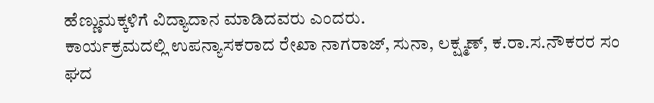ಹೆಣ್ಣುಮಕ್ಕಳಿಗೆ ವಿದ್ಯಾದಾನ ಮಾಡಿದವರು ಎಂದರು.
ಕಾರ್ಯಕ್ರಮದಲ್ಲಿ ಉಪನ್ಯಾಸಕರಾದ ರೇಖಾ ನಾಗರಾಜ್, ಸುನಾ, ಲಕ್ಷ್ಮಣ್, ಕ.ರಾ.ಸ.ನೌಕರರ ಸಂ ಘದ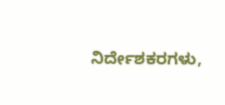ನಿರ್ದೇಶಕರಗಳು,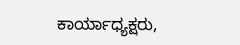ಕಾರ್ಯಾಧ್ಯಕ್ಷರು,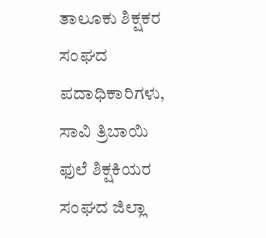ತಾಲೂಕು ಶಿಕ್ಷಕರ ಸಂಘದ ಪದಾಧಿಕಾರಿಗಳು, ಸಾವಿ ತ್ರಿಬಾಯಿ ಫುಲೆ ಶಿಕ್ಷಕಿಯರ ಸಂಘದ ಜಿಲ್ಲಾ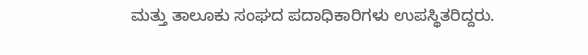ಮತ್ತು ತಾಲೂಕು ಸಂಘದ ಪದಾಧಿಕಾರಿಗಳು ಉಪಸ್ಥಿತರಿದ್ದರು.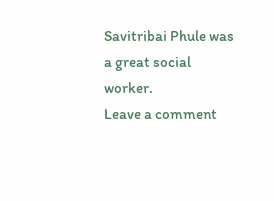Savitribai Phule was a great social worker.
Leave a comment